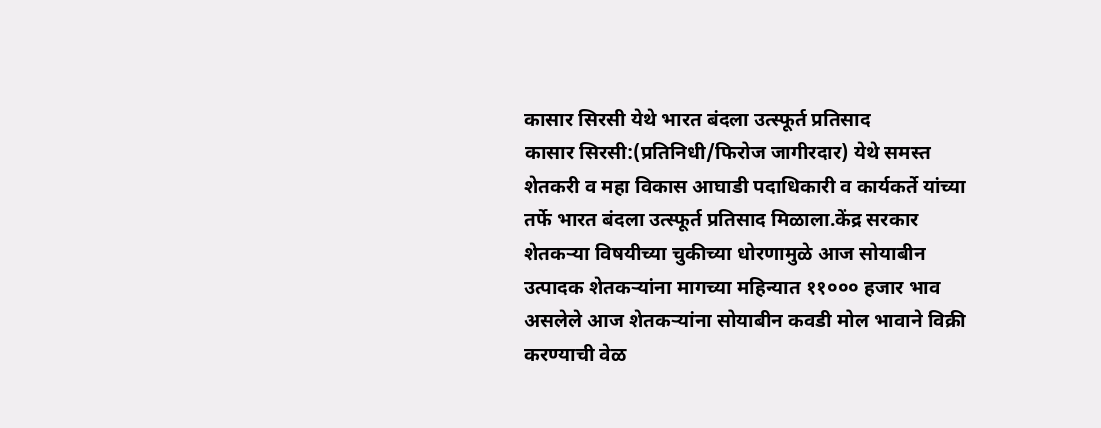कासार सिरसी येथे भारत बंदला उत्स्फूर्त प्रतिसाद
कासार सिरसी:(प्रतिनिधी/फिरोज जागीरदार) येथे समस्त शेतकरी व महा विकास आघाडी पदाधिकारी व कार्यकर्ते यांच्या तर्फे भारत बंदला उत्स्फूर्त प्रतिसाद मिळाला.केंद्र सरकार शेतकऱ्या विषयीच्या चुकीच्या धोरणामुळे आज सोयाबीन उत्पादक शेतकऱ्यांना मागच्या महिन्यात ११००० हजार भाव असलेले आज शेतकऱ्यांना सोयाबीन कवडी मोल भावाने विक्री करण्याची वेळ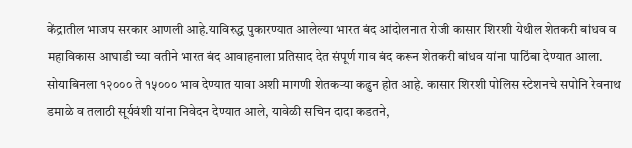केंद्रातील भाजप सरकार आणली आहे.याविरुद्ध पुकारण्यात आलेल्या भारत बंद आंदोलनात रोजी कासार शिरशी येथील शेतकरी बांधव व महाविकास आघाडी च्या वतीने भारत बंद आवाहनाला प्रतिसाद देत संपूर्ण गाव बंद करून शेतकरी बांधव यांना पाठिंबा देण्यात आला. सोयाबिनला १२००० ते १५००० भाव देण्यात यावा अशी मागणी शेतकऱ्या कढुन होत आहे. कासार शिरशी पोलिस स्टेशनचे सपोनि रेवनाथ डमाळे व तलाठी सूर्यवंशी यांना निवेदन देण्यात आले, यावेळी सचिन दादा कडतने,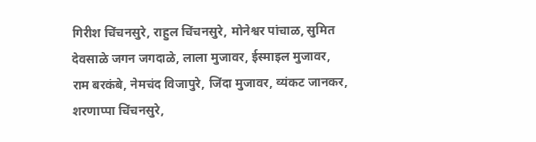गिरीश चिंचनसुरे, राहुल चिंचनसुरे, मोनेश्वर पांचाळ, सुमित देवसाळे जगन जगदाळे, लाला मुजावर, ईस्माइल मुजावर, राम बरकंबे, नेमचंद विजापुरे, जिंदा मुजावर, व्यंकट जानकर, शरणाप्पा चिंचनसुरे,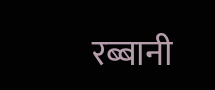रब्बानी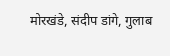मोरखंडे, संदीप डांगे, गुलाब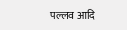पल्लव आदि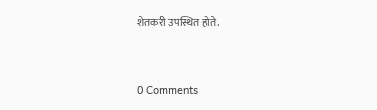शेतकरी उपस्थित होते.


0 Comments